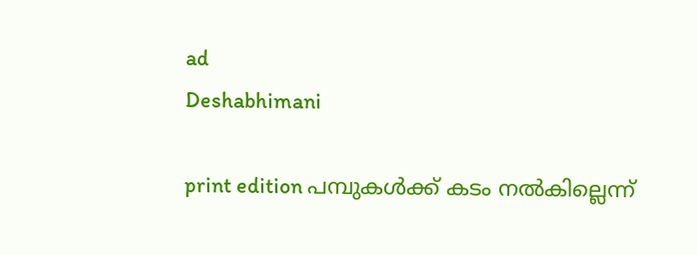ad
Deshabhimani

print edition പമ്പുകൾക്ക് കടം നൽകില്ലെന്ന്‌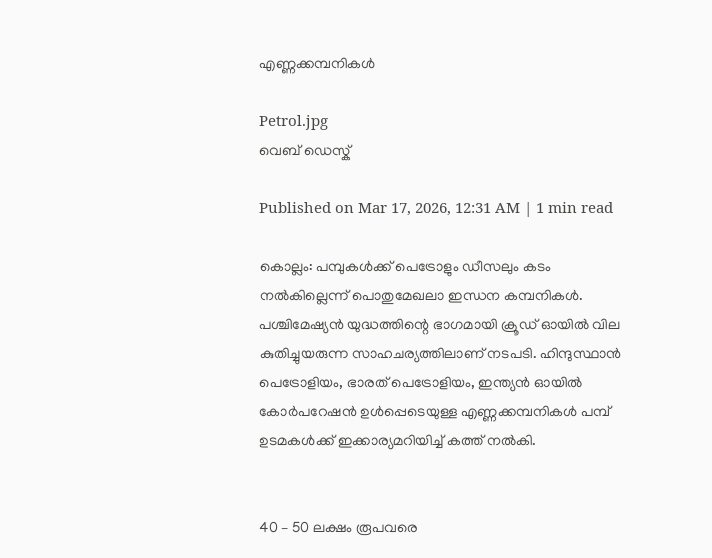എണ്ണക്കമ്പനികൾ

Petrol.jpg
വെബ് ഡെസ്ക്

Published on Mar 17, 2026, 12:31 AM | 1 min read

കൊല്ലം: പമ്പുകൾക്ക് പെട്രോളും ഡീസലും കടം നൽകില്ലെന്ന്‌ പൊതുമേഖലാ ഇന്ധന കമ്പനികൾ. പശ്ചിമേഷ്യൻ യുദ്ധത്തിന്റെ ഭാഗമായി ക്രൂഡ്‌ ഓയിൽ വില കുതിച്ചുയരുന്ന സാഹചര്യത്തിലാണ്‌ നടപടി. ഹിന്ദുസ്ഥാൻ പെട്രോളിയം, ഭാരത്‌ പെട്രോളിയം, ഇന്ത്യൻ ഓയിൽ കോർപറേഷൻ ഉൾപ്പെടെയുള്ള എണ്ണക്കമ്പനികൾ പമ്പ് ഉടമകൾക്ക്‌ ഇക്കാര്യമറിയിച്ച്‌ കത്ത്‌ നൽകി.


40 – 50 ലക്ഷം രൂപവരെ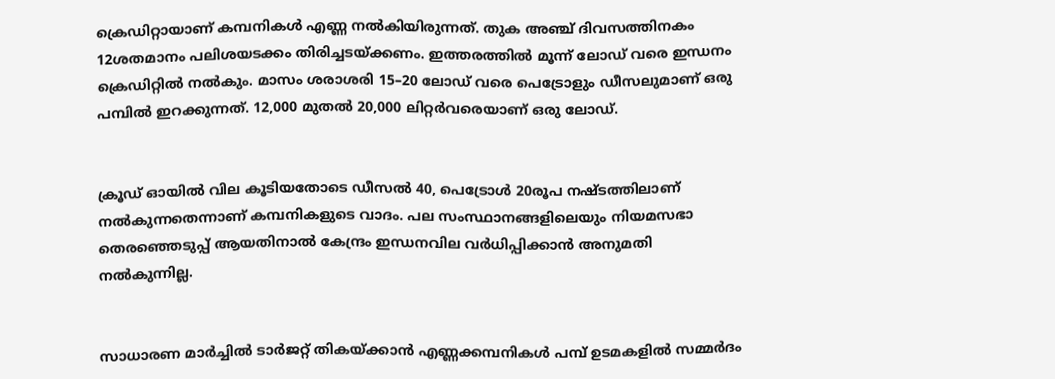ക്രെഡിറ്റായാണ്‌ കമ്പനികൾ എണ്ണ നൽകിയിരുന്നത്‌. തുക അഞ്ച്‌ ദിവസത്തിനകം 12ശതമാനം പലിശയടക്കം തിരിച്ചടയ്‌ക്കണം. ഇത്തരത്തിൽ മൂന്ന്‌ ലോഡ്‌ വരെ ഇന്ധനം ക്രെഡിറ്റിൽ നൽകും. മാസം ശരാശരി 15–20 ലോഡ്‌ വരെ പെട്രോളും ഡീസലുമാണ്‌ ഒരു പമ്പിൽ ഇറക്കുന്നത്‌. 12,000 മുതൽ 20,000 ലിറ്റർവരെയാണ്‌ ഒരു ലോഡ്‌.


ക്രൂഡ്‌ ഓയിൽ വില കൂടിയതോടെ ഡീസൽ 40, പെട്രോൾ 20രൂപ നഷ്ടത്തിലാണ്‌ നൽകുന്നതെന്നാണ്‌ കമ്പനികളുടെ വാദം. പല സംസ്ഥാനങ്ങളിലെയും നിയമസഭാ തെരഞ്ഞെടുപ്പ്‌ ആയതിനാൽ കേന്ദ്രം ഇന്ധനവില വർധിപ്പിക്കാൻ അനുമതി നൽകുന്നില്ല.


സാധാരണ മാർച്ചിൽ ടാർജറ്റ്‌ തികയ്‌ക്കാൻ എണ്ണക്കമ്പനികൾ പമ്പ് ഉടമകളിൽ സമ്മർദം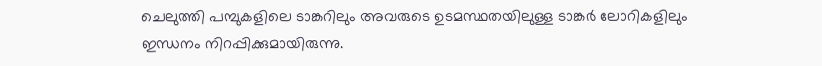ചെലുത്തി പമ്പുകളിലെ ടാങ്കറിലും അവരുടെ ഉടമസ്ഥതയിലുള്ള ടാങ്കർ ലോറികളിലും ഇന്ധനം നിറപ്പിക്കുമായിരുന്നു.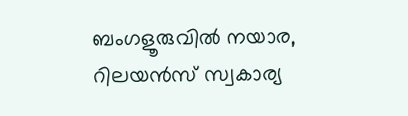ബംഗളൂരുവിൽ നയാര, റിലയൻസ്‌ സ്വകാര്യ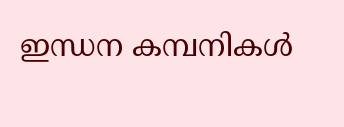ഇന്ധന കമ്പനികൾ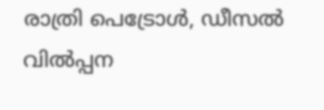രാത്രി പെട്രോൾ, ഡീസൽ വിൽപ്പന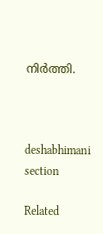നിർത്തി.



deshabhimani section

Related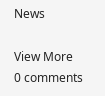News

View More
0 comments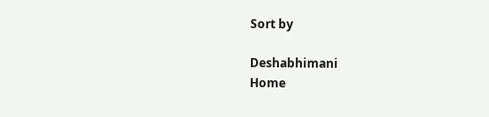Sort by

Deshabhimani
Home